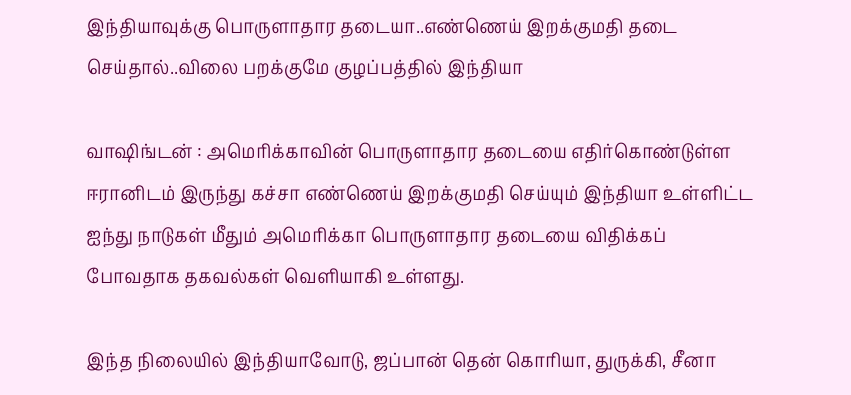இந்தியாவுக்கு பொருளாதார தடையா..எண்ணெய் இறக்குமதி தடை செய்தால்..விலை பறக்குமே குழப்பத்தில் இந்தியா

வாஷிங்டன் : அமெரிக்காவின் பொருளாதார தடையை எதிர்கொண்டுள்ள ஈரானிடம் இருந்து கச்சா எண்ணெய் இறக்குமதி செய்யும் இந்தியா உள்ளிட்ட ஐந்து நாடுகள் மீதும் அமெரிக்கா பொருளாதார தடையை விதிக்கப் போவதாக தகவல்கள் வெளியாகி உள்ளது.

இந்த நிலையில் இந்தியாவோடு, ஜப்பான் தென் கொரியா, துருக்கி, சீனா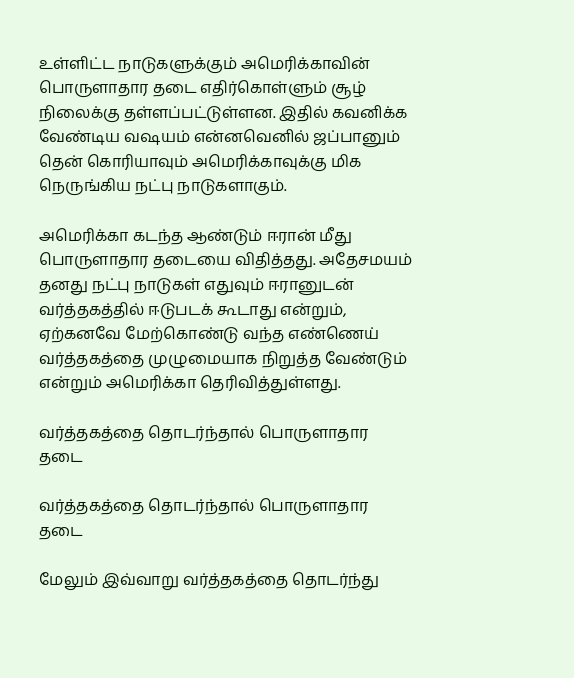உள்ளிட்ட நாடுகளுக்கும் அமெரிக்காவின் பொருளாதார தடை எதிர்கொள்ளும் சூழ் நிலைக்கு தள்ளப்பட்டுள்ளன. இதில் கவனிக்க வேண்டிய வஷயம் என்னவெனில் ஜப்பானும் தென் கொரியாவும் அமெரிக்காவுக்கு மிக நெருங்கிய நட்பு நாடுகளாகும்.

அமெரிக்கா கடந்த ஆண்டும் ஈரான் மீது பொருளாதார தடையை விதித்தது. அதேசமயம் தனது நட்பு நாடுகள் எதுவும் ஈரானுடன் வர்த்தகத்தில் ஈடுபடக் கூடாது என்றும், ஏற்கனவே மேற்கொண்டு வந்த எண்ணெய் வர்த்தகத்தை முழுமையாக நிறுத்த வேண்டும் என்றும் அமெரிக்கா தெரிவித்துள்ளது.

வர்த்தகத்தை தொடர்ந்தால் பொருளாதார தடை

வர்த்தகத்தை தொடர்ந்தால் பொருளாதார தடை

மேலும் இவ்வாறு வர்த்தகத்தை தொடர்ந்து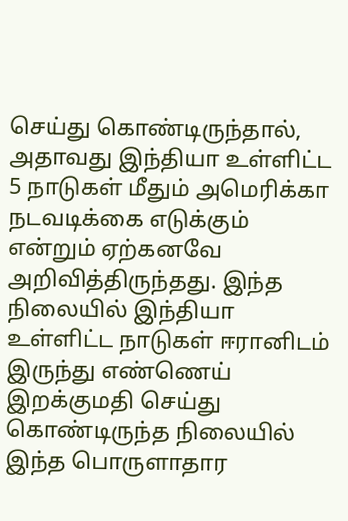செய்து கொண்டிருந்தால், அதாவது இந்தியா உள்ளிட்ட 5 நாடுகள் மீதும் அமெரிக்கா நடவடிக்கை எடுக்கும் என்றும் ஏற்கனவே அறிவித்திருந்தது. இந்த நிலையில் இந்தியா உள்ளிட்ட நாடுகள் ஈரானிடம் இருந்து எண்ணெய் இறக்குமதி செய்து கொண்டிருந்த நிலையில் இந்த பொருளாதார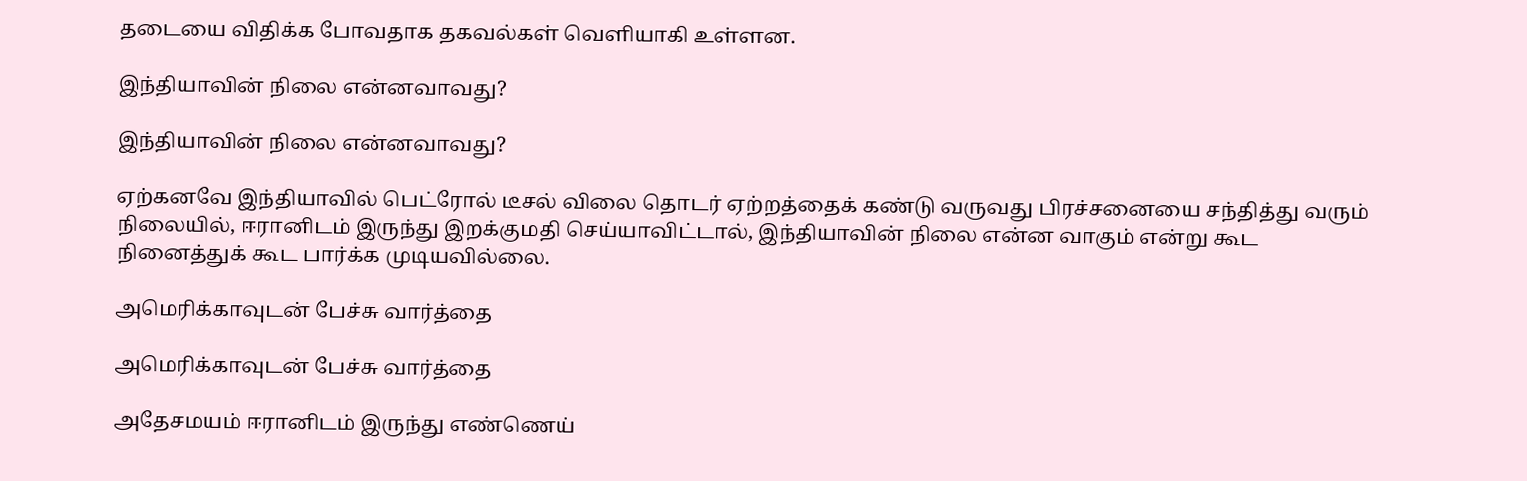தடையை விதிக்க போவதாக தகவல்கள் வெளியாகி உள்ளன.

இந்தியாவின் நிலை என்னவாவது?

இந்தியாவின் நிலை என்னவாவது?

ஏற்கனவே இந்தியாவில் பெட்ரோல் டீசல் விலை தொடர் ஏற்றத்தைக் கண்டு வருவது பிரச்சனையை சந்தித்து வரும் நிலையில், ஈரானிடம் இருந்து இறக்குமதி செய்யாவிட்டால், இந்தியாவின் நிலை என்ன வாகும் என்று கூட நினைத்துக் கூட பார்க்க முடியவில்லை.

அமெரிக்காவுடன் பேச்சு வார்த்தை

அமெரிக்காவுடன் பேச்சு வார்த்தை

அதேசமயம் ஈரானிடம் இருந்து எண்ணெய்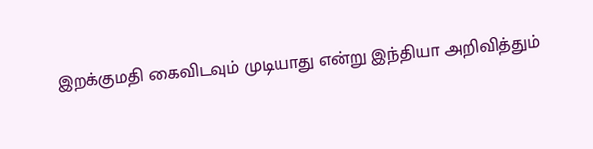இறக்குமதி கைவிடவும் முடியாது என்று இந்தியா அறிவித்தும்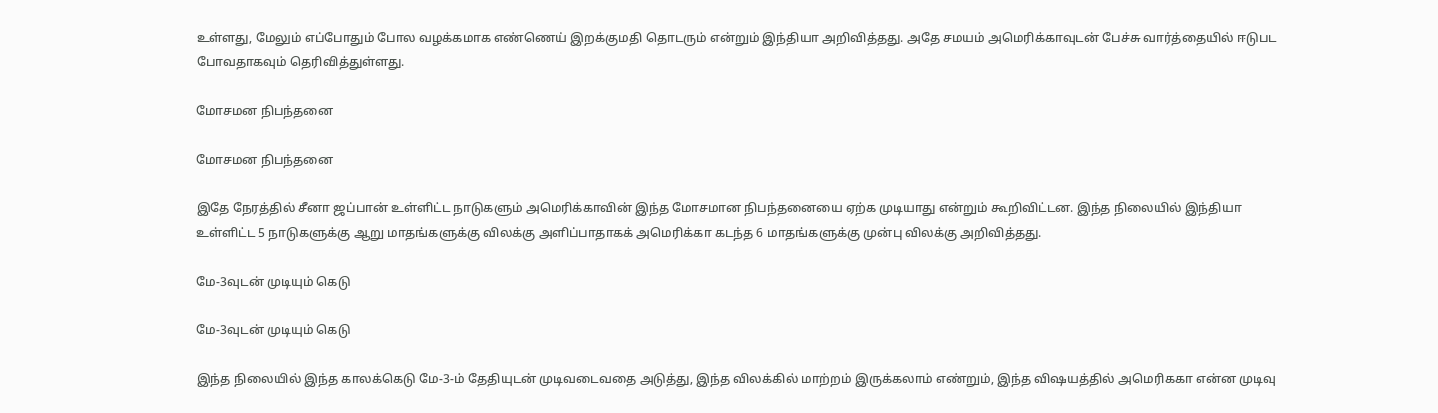உள்ளது, மேலும் எப்போதும் போல வழக்கமாக எண்ணெய் இறக்குமதி தொடரும் என்றும் இந்தியா அறிவித்தது. அதே சமயம் அமெரிக்காவுடன் பேச்சு வார்த்தையில் ஈடுபட போவதாகவும் தெரிவித்துள்ளது.

மோசமன நிபந்தனை

மோசமன நிபந்தனை

இதே நேரத்தில் சீனா ஜப்பான் உள்ளிட்ட நாடுகளும் அமெரிக்காவின் இந்த மோசமான நிபந்தனையை ஏற்க முடியாது என்றும் கூறிவிட்டன. இந்த நிலையில் இந்தியா உள்ளிட்ட 5 நாடுகளுக்கு ஆறு மாதங்களுக்கு விலக்கு அளிப்பாதாகக் அமெரிக்கா கடந்த 6 மாதங்களுக்கு முன்பு விலக்கு அறிவித்தது.

மே-3வுடன் முடியும் கெடு

மே-3வுடன் முடியும் கெடு

இந்த நிலையில் இந்த காலக்கெடு மே-3-ம் தேதியுடன் முடிவடைவதை அடுத்து, இந்த விலக்கில் மாற்றம் இருக்கலாம் எண்றும், இந்த விஷயத்தில் அமெரிககா என்ன முடிவு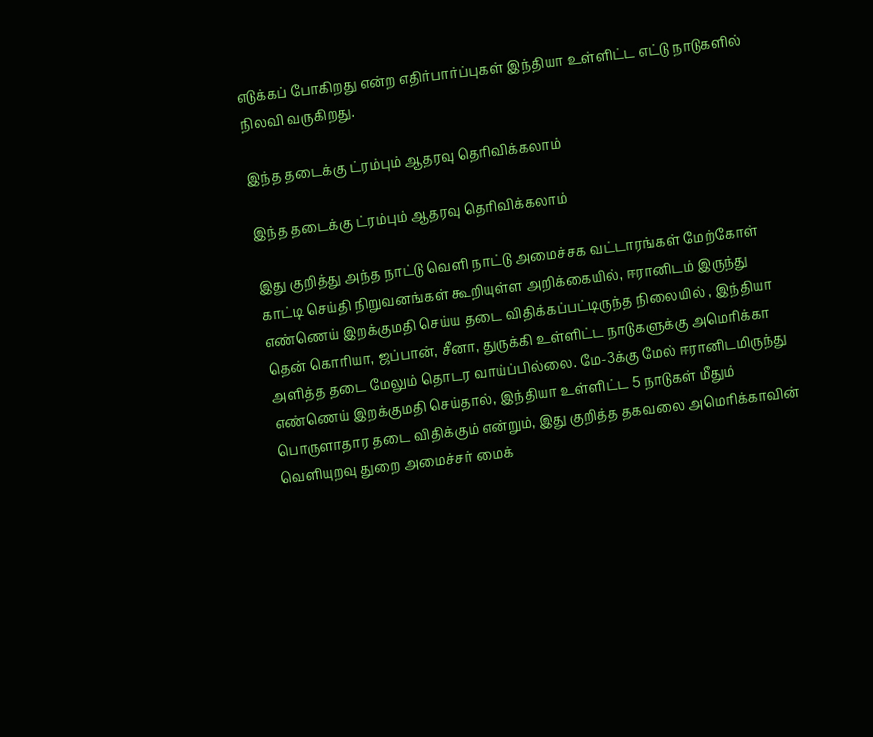எடுக்கப் போகிறது என்ற எதிர்பார்ப்புகள் இந்தியா உள்ளிட்ட எட்டு நாடுகளில் நிலவி வருகிறது.

இந்த தடைக்கு ட்ரம்பும் ஆதரவு தெரிவிக்கலாம்

இந்த தடைக்கு ட்ரம்பும் ஆதரவு தெரிவிக்கலாம்

இது குறித்து அந்த நாட்டு வெளி நாட்டு அமைச்சக வட்டாரங்கள் மேற்கோள் காட்டி செய்தி நிறுவனங்கள் கூறியுள்ள அறிக்கையில், ஈரானிடம் இருந்து எண்ணெய் இறக்குமதி செய்ய தடை விதிக்கப்பட்டிருந்த நிலையில் , இந்தியா தென் கொரியா, ஜப்பான், சீனா, துருக்கி உள்ளிட்ட நாடுகளுக்கு அமெரிக்கா அளித்த தடை மேலும் தொடர வாய்ப்பில்லை. மே-3க்கு மேல் ஈரானிடமிருந்து எண்ணெய் இறக்குமதி செய்தால், இந்தியா உள்ளிட்ட 5 நாடுகள் மீதும் பொருளாதார தடை விதிக்கும் என்றும், இது குறித்த தகவலை அமெரிக்காவின் வெளியுறவு துறை அமைச்சர் மைக்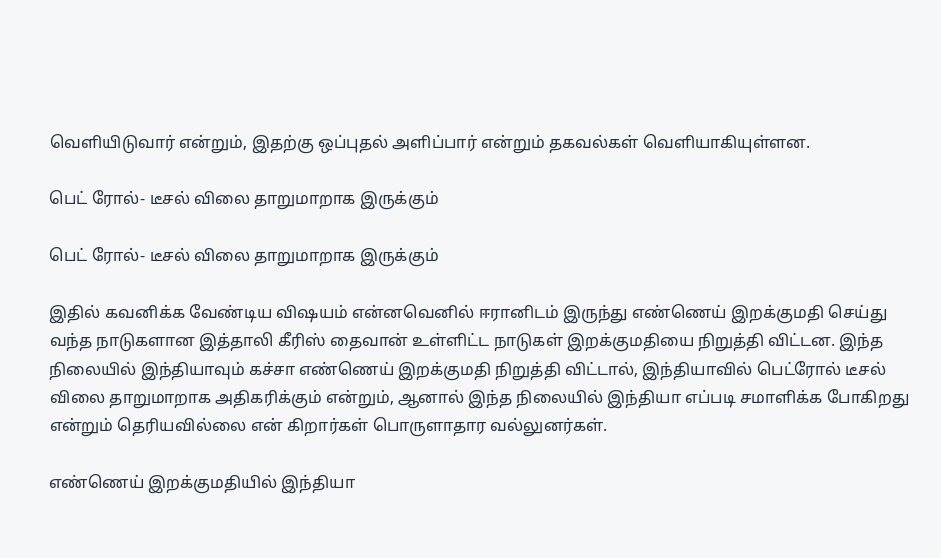வெளியிடுவார் என்றும், இதற்கு ஒப்புதல் அளிப்பார் என்றும் தகவல்கள் வெளியாகியுள்ளன.

பெட் ரோல்- டீசல் விலை தாறுமாறாக இருக்கும்

பெட் ரோல்- டீசல் விலை தாறுமாறாக இருக்கும்

இதில் கவனிக்க வேண்டிய விஷயம் என்னவெனில் ஈரானிடம் இருந்து எண்ணெய் இறக்குமதி செய்து வந்த நாடுகளான இத்தாலி கீரிஸ் தைவான் உள்ளிட்ட நாடுகள் இறக்குமதியை நிறுத்தி விட்டன. இந்த நிலையில் இந்தியாவும் கச்சா எண்ணெய் இறக்குமதி நிறுத்தி விட்டால், இந்தியாவில் பெட்ரோல் டீசல் விலை தாறுமாறாக அதிகரிக்கும் என்றும், ஆனால் இந்த நிலையில் இந்தியா எப்படி சமாளிக்க போகிறது என்றும் தெரியவில்லை என் கிறார்கள் பொருளாதார வல்லுனர்கள்.

எண்ணெய் இறக்குமதியில் இந்தியா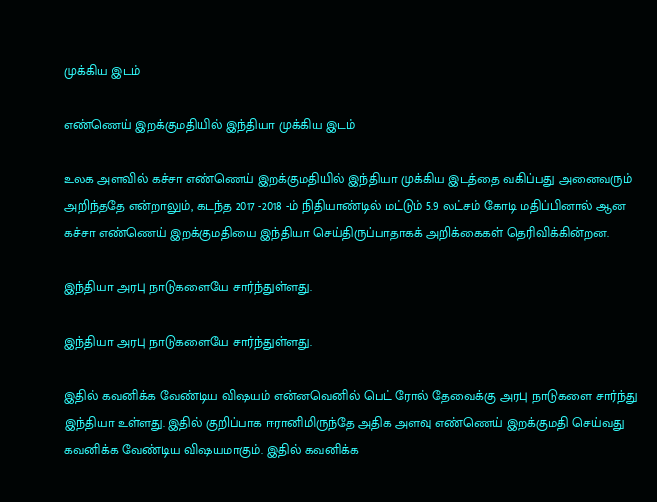முக்கிய இடம்

எண்ணெய் இறக்குமதியில் இந்தியா முக்கிய இடம்

உலக அளவில் கச்சா எண்ணெய் இறக்குமதியில் இந்தியா முக்கிய இடத்தை வகிப்பது அனைவரும் அறிந்ததே என்றாலும், கடந்த 2017 -2018 -ம் நிதியாண்டில் மட்டும் 5.9 லட்சம் கோடி மதிப்பினால் ஆன கச்சா எண்ணெய் இறக்குமதியை இந்தியா செய்திருப்பாதாகக் அறிக்கைகள் தெரிவிக்கின்றன.

இந்தியா அரபு நாடுகளையே சார்ந்துள்ளது.

இந்தியா அரபு நாடுகளையே சார்ந்துள்ளது.

இதில் கவனிக்க வேண்டிய விஷயம் என்னவெனில் பெட் ரோல் தேவைக்கு அரபு நாடுகளை சார்ந்து இந்தியா உள்ளது. இதில் குறிப்பாக ஈரானிமிருந்தே அதிக அளவு எண்ணெய் இறக்குமதி செய்வது கவனிக்க வேண்டிய விஷயமாகும். இதில் கவனிக்க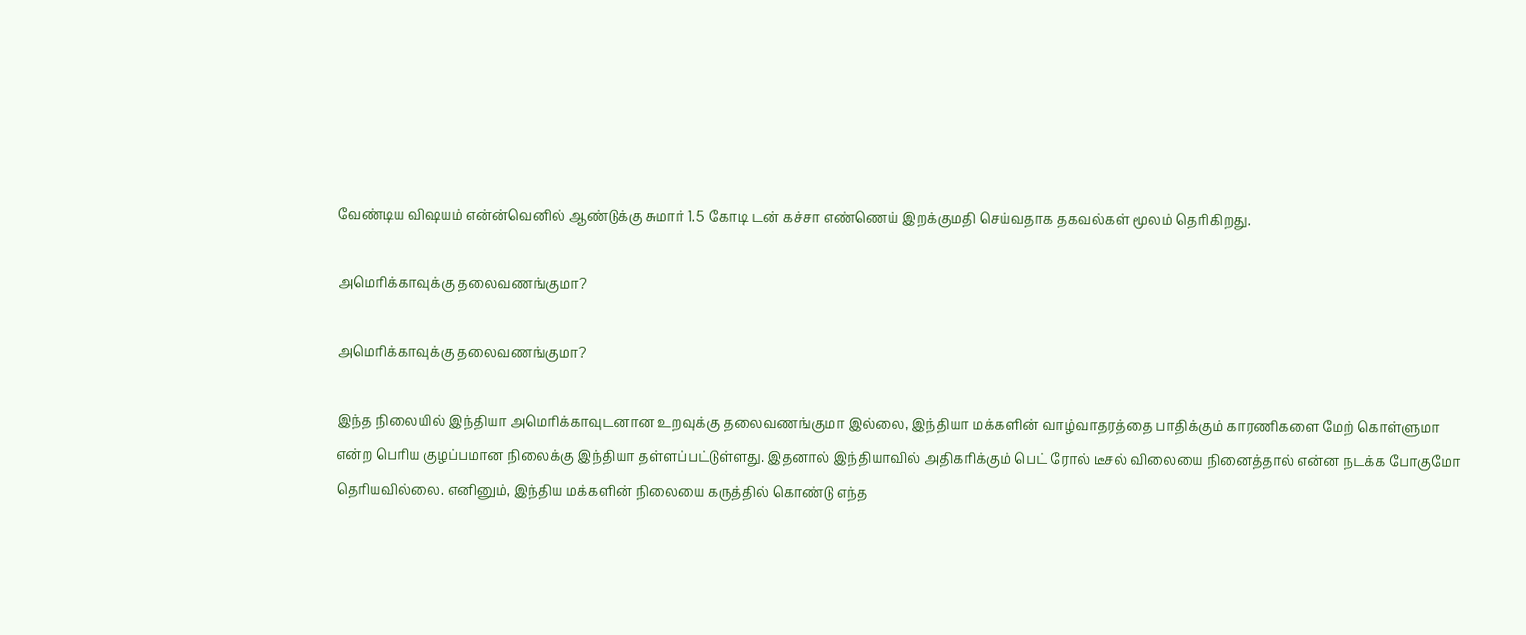வேண்டிய விஷயம் என்ன்வெனில் ஆண்டுக்கு சுமார் 1.5 கோடி டன் கச்சா எண்ணெய் இறக்குமதி செய்வதாக தகவல்கள் மூலம் தெரிகிறது.

அமெரிக்காவுக்கு தலைவணங்குமா?

அமெரிக்காவுக்கு தலைவணங்குமா?

இந்த நிலையில் இந்தியா அமெரிக்காவுடனான உறவுக்கு தலைவணங்குமா இல்லை, இந்தியா மக்களின் வாழ்வாதரத்தை பாதிக்கும் காரணிகளை மேற் கொள்ளுமா என்ற பெரிய குழப்பமான நிலைக்கு இந்தியா தள்ளப்பட்டுள்ளது. இதனால் இந்தியாவில் அதிகரிக்கும் பெட் ரோல் டீசல் விலையை நினைத்தால் என்ன நடக்க போகுமோ தெரியவில்லை. எனினும், இந்திய மக்களின் நிலையை கருத்தில் கொண்டு எந்த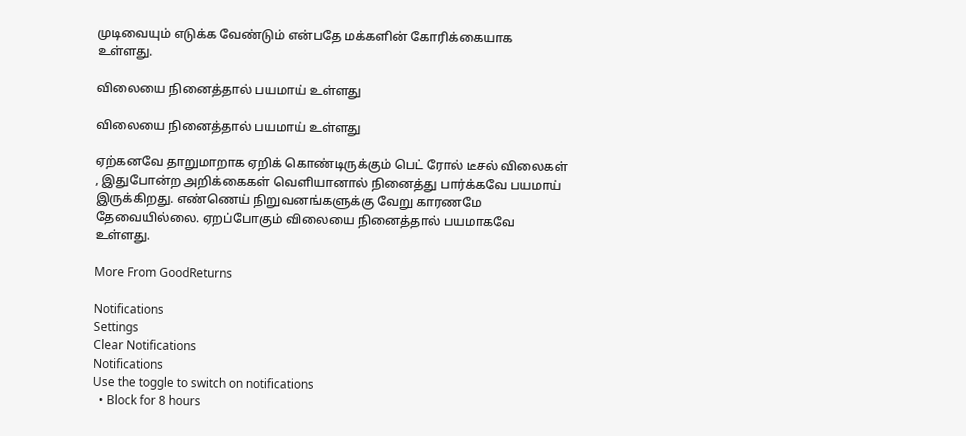முடிவையும் எடுக்க வேண்டும் என்பதே மக்களின் கோரிக்கையாக உள்ளது.

விலையை நினைத்தால் பயமாய் உள்ளது

விலையை நினைத்தால் பயமாய் உள்ளது

ஏற்கனவே தாறுமாறாக ஏறிக் கொண்டிருக்கும் பெட் ரோல் டீசல் விலைகள் , இதுபோன்ற அறிக்கைகள் வெளியானால் நினைத்து பார்க்கவே பயமாய் இருக்கிறது. எண்ணெய் நிறுவனங்களுக்கு வேறு காரணமே தேவையில்லை. ஏறப்போகும் விலையை நினைத்தால் பயமாகவே உள்ளது.

More From GoodReturns

Notifications
Settings
Clear Notifications
Notifications
Use the toggle to switch on notifications
  • Block for 8 hours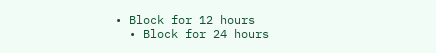• Block for 12 hours
  • Block for 24 hours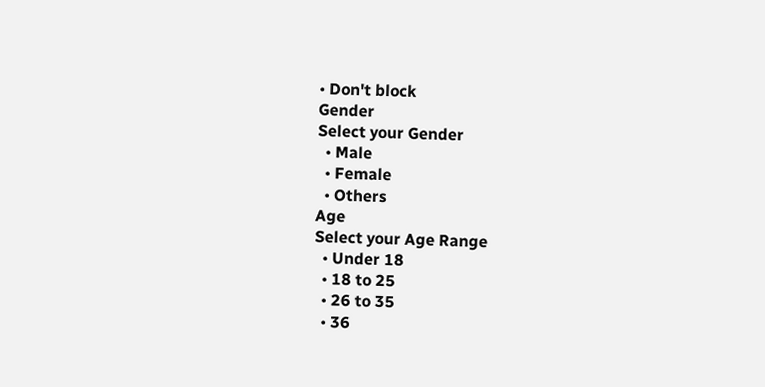• Don't block
Gender
Select your Gender
  • Male
  • Female
  • Others
Age
Select your Age Range
  • Under 18
  • 18 to 25
  • 26 to 35
  • 36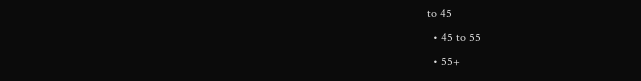to 45
  • 45 to 55
  • 55+